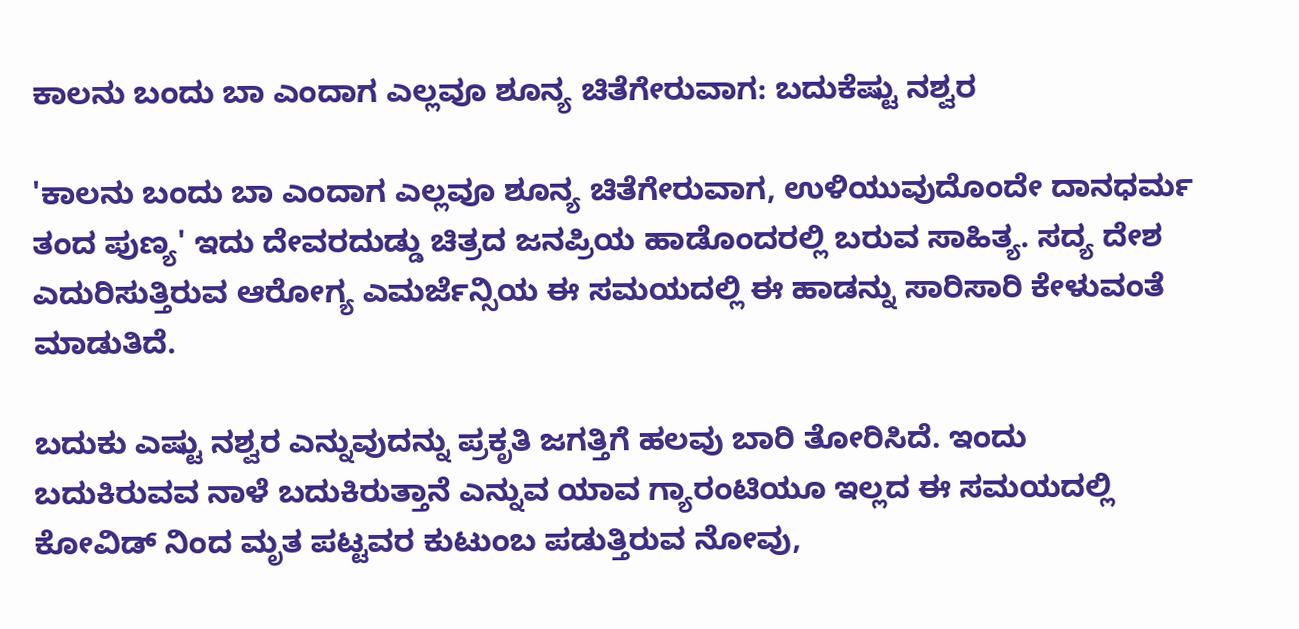ಕಾಲನು ಬಂದು ಬಾ ಎಂದಾಗ ಎಲ್ಲವೂ ಶೂನ್ಯ ಚಿತೆಗೇರುವಾಗ: ಬದುಕೆಷ್ಟು ನಶ್ವರ

'ಕಾಲನು ಬಂದು ಬಾ ಎಂದಾಗ ಎಲ್ಲವೂ ಶೂನ್ಯ ಚಿತೆಗೇರುವಾಗ, ಉಳಿಯುವುದೊಂದೇ ದಾನಧರ್ಮ ತಂದ ಪುಣ್ಯ' ಇದು ದೇವರದುಡ್ಡು ಚಿತ್ರದ ಜನಪ್ರಿಯ ಹಾಡೊಂದರಲ್ಲಿ ಬರುವ ಸಾಹಿತ್ಯ. ಸದ್ಯ ದೇಶ ಎದುರಿಸುತ್ತಿರುವ ಆರೋಗ್ಯ ಎಮರ್ಜೆನ್ಸಿಯ ಈ ಸಮಯದಲ್ಲಿ ಈ ಹಾಡನ್ನು ಸಾರಿಸಾರಿ ಕೇಳುವಂತೆ ಮಾಡುತಿದೆ.

ಬದುಕು ಎಷ್ಟು ನಶ್ವರ ಎನ್ನುವುದನ್ನು ಪ್ರಕೃತಿ ಜಗತ್ತಿಗೆ ಹಲವು ಬಾರಿ ತೋರಿಸಿದೆ. ಇಂದು ಬದುಕಿರುವವ ನಾಳೆ ಬದುಕಿರುತ್ತಾನೆ ಎನ್ನುವ ಯಾವ ಗ್ಯಾರಂಟಿಯೂ ಇಲ್ಲದ ಈ ಸಮಯದಲ್ಲಿ ಕೋವಿಡ್ ನಿಂದ ಮೃತ ಪಟ್ಟವರ ಕುಟುಂಬ ಪಡುತ್ತಿರುವ ನೋವು,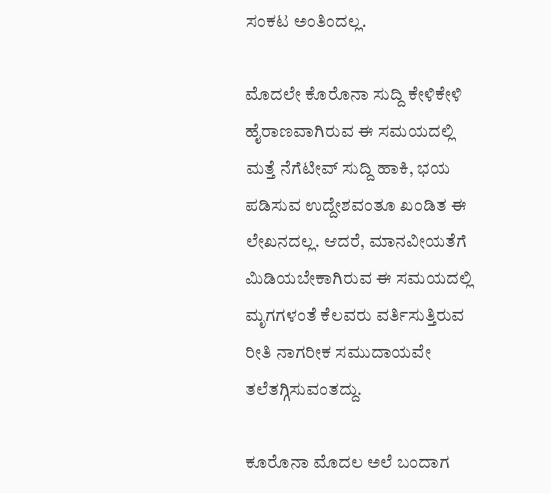ಸಂಕಟ ಅಂತಿಂದಲ್ಲ.

ಮೊದಲೇ ಕೊರೊನಾ ಸುದ್ದಿ ಕೇಳಿಕೇಳಿ ಹೈರಾಣವಾಗಿರುವ ಈ ಸಮಯದಲ್ಲಿ ಮತ್ತೆ ನೆಗೆಟೀವ್ ಸುದ್ದಿ ಹಾಕಿ, ಭಯ ಪಡಿಸುವ ಉದ್ದೇಶವಂತೂ ಖಂಡಿತ ಈ ಲೇಖನದಲ್ಲ. ಆದರೆ, ಮಾನವೀಯತೆಗೆ ಮಿಡಿಯಬೇಕಾಗಿರುವ ಈ ಸಮಯದಲ್ಲಿ ಮೃಗಗಳಂತೆ ಕೆಲವರು ವರ್ತಿಸುತ್ತಿರುವ ರೀತಿ ನಾಗರೀಕ ಸಮುದಾಯವೇ ತಲೆತಗ್ಗಿಸುವಂತದ್ದು.

ಕೂರೊನಾ ಮೊದಲ ಅಲೆ ಬಂದಾಗ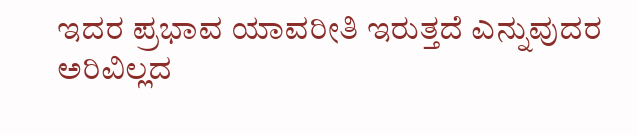ಇದರ ಪ್ರಭಾವ ಯಾವರೀತಿ ಇರುತ್ತದೆ ಎನ್ನುವುದರ ಅರಿವಿಲ್ಲದ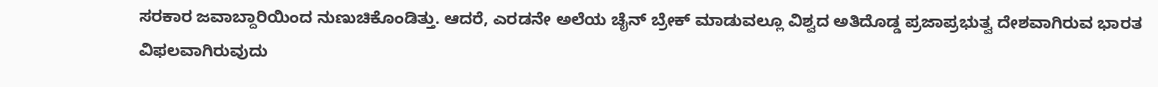ಸರಕಾರ ಜವಾಬ್ದಾರಿಯಿಂದ ನುಣುಚಿಕೊಂಡಿತ್ತು. ಆದರೆ, ಎರಡನೇ ಅಲೆಯ ಚೈನ್ ಬ್ರೇಕ್ ಮಾಡುವಲ್ಲೂ ವಿಶ್ವದ ಅತಿದೊಡ್ಡ ಪ್ರಜಾಪ್ರಭುತ್ವ ದೇಶವಾಗಿರುವ ಭಾರತ ವಿಫಲವಾಗಿರುವುದು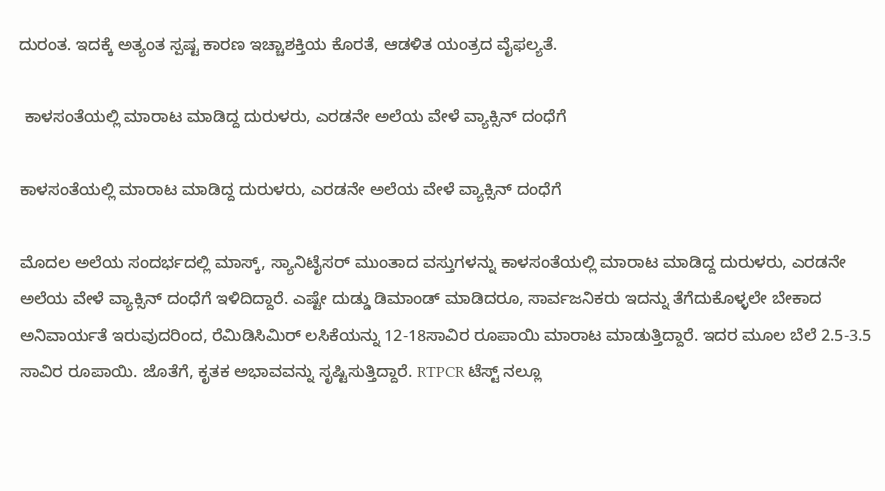ದುರಂತ. ಇದಕ್ಕೆ ಅತ್ಯಂತ ಸ್ಪಷ್ಟ ಕಾರಣ ಇಚ್ಚಾಶಕ್ತಿಯ ಕೊರತೆ, ಆಡಳಿತ ಯಂತ್ರದ ವೈಫಲ್ಯತೆ.

 ಕಾಳಸಂತೆಯಲ್ಲಿ ಮಾರಾಟ ಮಾಡಿದ್ದ ದುರುಳರು, ಎರಡನೇ ಅಲೆಯ ವೇಳೆ ವ್ಯಾಕ್ಸಿನ್ ದಂಧೆಗೆ

ಕಾಳಸಂತೆಯಲ್ಲಿ ಮಾರಾಟ ಮಾಡಿದ್ದ ದುರುಳರು, ಎರಡನೇ ಅಲೆಯ ವೇಳೆ ವ್ಯಾಕ್ಸಿನ್ ದಂಧೆಗೆ

ಮೊದಲ ಅಲೆಯ ಸಂದರ್ಭದಲ್ಲಿ ಮಾಸ್ಕ್, ಸ್ಯಾನಿಟೈಸರ್ ಮುಂತಾದ ವಸ್ತುಗಳನ್ನು ಕಾಳಸಂತೆಯಲ್ಲಿ ಮಾರಾಟ ಮಾಡಿದ್ದ ದುರುಳರು, ಎರಡನೇ ಅಲೆಯ ವೇಳೆ ವ್ಯಾಕ್ಸಿನ್ ದಂಧೆಗೆ ಇಳಿದಿದ್ದಾರೆ. ಎಷ್ಟೇ ದುಡ್ಡು ಡಿಮಾಂಡ್ ಮಾಡಿದರೂ, ಸಾರ್ವಜನಿಕರು ಇದನ್ನು ತೆಗೆದುಕೊಳ್ಳಲೇ ಬೇಕಾದ ಅನಿವಾರ್ಯತೆ ಇರುವುದರಿಂದ, ರೆಮಿಡಿಸಿಮಿರ್ ಲಸಿಕೆಯನ್ನು 12-18ಸಾವಿರ ರೂಪಾಯಿ ಮಾರಾಟ ಮಾಡುತ್ತಿದ್ದಾರೆ. ಇದರ ಮೂಲ ಬೆಲೆ 2.5-3.5 ಸಾವಿರ ರೂಪಾಯಿ. ಜೊತೆಗೆ, ಕೃತಕ ಅಭಾವವನ್ನು ಸೃಷ್ಟಿಸುತ್ತಿದ್ದಾರೆ. RTPCR ಟೆಸ್ಟ್ ನಲ್ಲೂ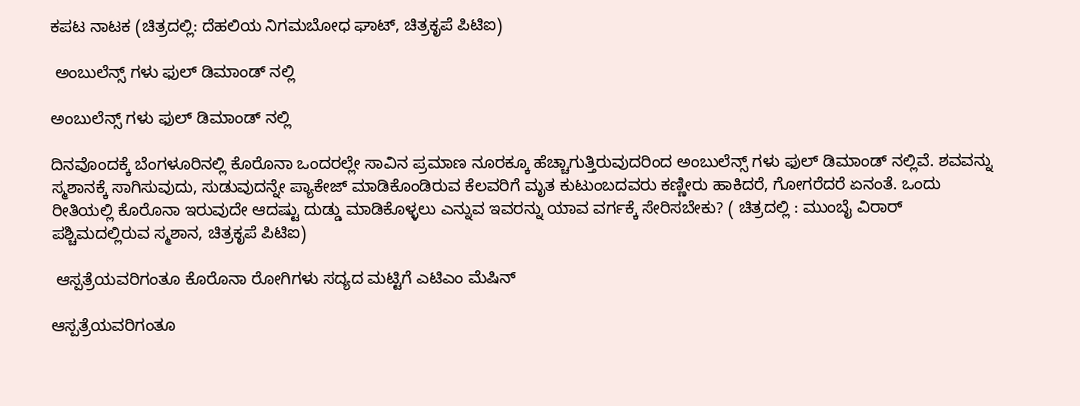ಕಪಟ ನಾಟಕ (ಚಿತ್ರದಲ್ಲಿ: ದೆಹಲಿಯ ನಿಗಮಬೋಧ ಘಾಟ್, ಚಿತ್ರಕೃಪೆ ಪಿಟಿಐ)

 ಅಂಬುಲೆನ್ಸ್ ಗಳು ಫುಲ್ ಡಿಮಾಂಡ್ ನಲ್ಲಿ

ಅಂಬುಲೆನ್ಸ್ ಗಳು ಫುಲ್ ಡಿಮಾಂಡ್ ನಲ್ಲಿ

ದಿನವೊಂದಕ್ಕೆ ಬೆಂಗಳೂರಿನಲ್ಲಿ ಕೊರೊನಾ ಒಂದರಲ್ಲೇ ಸಾವಿನ ಪ್ರಮಾಣ ನೂರಕ್ಕೂ ಹೆಚ್ಚಾಗುತ್ತಿರುವುದರಿಂದ ಅಂಬುಲೆನ್ಸ್ ಗಳು ಫುಲ್ ಡಿಮಾಂಡ್ ನಲ್ಲಿವೆ. ಶವವನ್ನು ಸ್ಮಶಾನಕ್ಕೆ ಸಾಗಿಸುವುದು, ಸುಡುವುದನ್ನೇ ಪ್ಯಾಕೇಜ್ ಮಾಡಿಕೊಂಡಿರುವ ಕೆಲವರಿಗೆ ಮೃತ ಕುಟುಂಬದವರು ಕಣ್ಣೀರು ಹಾಕಿದರೆ, ಗೋಗರೆದರೆ ಏನಂತೆ. ಒಂದು ರೀತಿಯಲ್ಲಿ ಕೊರೊನಾ ಇರುವುದೇ ಆದಷ್ಟು ದುಡ್ಡು ಮಾಡಿಕೊಳ್ಳಲು ಎನ್ನುವ ಇವರನ್ನು ಯಾವ ವರ್ಗಕ್ಕೆ ಸೇರಿಸಬೇಕು? ( ಚಿತ್ರದಲ್ಲಿ : ಮುಂಬೈ ವಿರಾರ್ ಪಶ್ಚಿಮದಲ್ಲಿರುವ ಸ್ಮಶಾನ, ಚಿತ್ರಕೃಪೆ ಪಿಟಿಐ)

 ಆಸ್ಪತ್ರೆಯವರಿಗಂತೂ ಕೊರೊನಾ ರೋಗಿಗಳು ಸದ್ಯದ ಮಟ್ಟಿಗೆ ಎಟಿಎಂ ಮೆಷಿನ್

ಆಸ್ಪತ್ರೆಯವರಿಗಂತೂ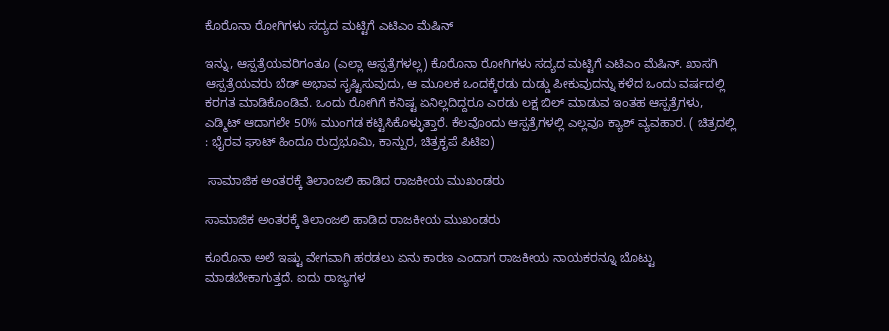ಕೊರೊನಾ ರೋಗಿಗಳು ಸದ್ಯದ ಮಟ್ಟಿಗೆ ಎಟಿಎಂ ಮೆಷಿನ್

ಇನ್ನು, ಆಸ್ಪತ್ರೆಯವರಿಗಂತೂ (ಎಲ್ಲಾ ಆಸ್ಪತ್ರೆಗಳಲ್ಲ) ಕೊರೊನಾ ರೋಗಿಗಳು ಸದ್ಯದ ಮಟ್ಟಿಗೆ ಎಟಿಎಂ ಮೆಷಿನ್. ಖಾಸಗಿ ಆಸ್ಪತ್ರೆಯವರು ಬೆಡ್ ಅಭಾವ ಸೃಷ್ಟಿಸುವುದು, ಆ ಮೂಲಕ ಒಂದಕ್ಕೆರಡು ದುಡ್ಡು ಪೀಕುವುದನ್ನು ಕಳೆದ ಒಂದು ವರ್ಷದಲ್ಲಿ ಕರಗತ ಮಾಡಿಕೊಂಡಿವೆ. ಒಂದು ರೋಗಿಗೆ ಕನಿಷ್ಟ ಏನಿಲ್ಲದಿದ್ದರೂ ಎರಡು ಲಕ್ಷ ಬಿಲ್ ಮಾಡುವ ಇಂತಹ ಆಸ್ಪತ್ರೆಗಳು, ಎಡ್ಮಿಟ್ ಆದಾಗಲೇ 50% ಮುಂಗಡ ಕಟ್ಟಿಸಿಕೊಳ್ಳುತ್ತಾರೆ. ಕೆಲವೊಂದು ಆಸ್ಪತ್ರೆಗಳಲ್ಲಿ ಎಲ್ಲವೂ ಕ್ಯಾಶ್ ವ್ಯವಹಾರ. ( ಚಿತ್ರದಲ್ಲಿ : ಭೈರವ ಘಾಟ್ ಹಿಂದೂ ರುದ್ರಭೂಮಿ, ಕಾನ್ಪುರ, ಚಿತ್ರಕೃಪೆ ಪಿಟಿಐ)

 ಸಾಮಾಜಿಕ ಅಂತರಕ್ಕೆ ತಿಲಾಂಜಲಿ ಹಾಡಿದ ರಾಜಕೀಯ ಮುಖಂಡರು

ಸಾಮಾಜಿಕ ಅಂತರಕ್ಕೆ ತಿಲಾಂಜಲಿ ಹಾಡಿದ ರಾಜಕೀಯ ಮುಖಂಡರು

ಕೂರೊನಾ ಅಲೆ ಇಷ್ಟು ವೇಗವಾಗಿ ಹರಡಲು ಏನು ಕಾರಣ ಎಂದಾಗ ರಾಜಕೀಯ ನಾಯಕರನ್ನೂ ಬೊಟ್ಟು ಮಾಡಬೇಕಾಗುತ್ತದೆ. ಐದು ರಾಜ್ಯಗಳ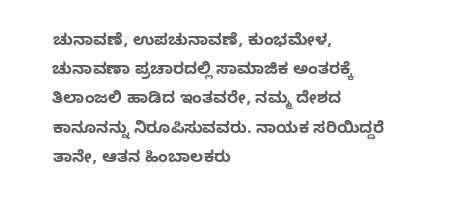ಚುನಾವಣೆ, ಉಪಚುನಾವಣೆ, ಕುಂಭಮೇಳ, ಚುನಾವಣಾ ಪ್ರಚಾರದಲ್ಲಿ ಸಾಮಾಜಿಕ ಅಂತರಕ್ಕೆ ತಿಲಾಂಜಲಿ ಹಾಡಿದ ಇಂತವರೇ, ನಮ್ಮ ದೇಶದ ಕಾನೂನನ್ನು ನಿರೂಪಿಸುವವರು. ನಾಯಕ ಸರಿಯಿದ್ದರೆ ತಾನೇ, ಆತನ ಹಿಂಬಾಲಕರು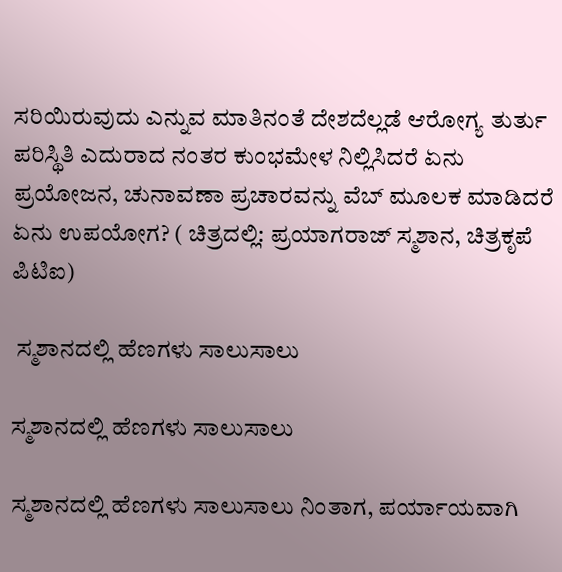ಸರಿಯಿರುವುದು ಎನ್ನುವ ಮಾತಿನಂತೆ ದೇಶದೆಲ್ಲಡೆ ಆರೋಗ್ಯ ತುರ್ತು ಪರಿಸ್ಥಿತಿ ಎದುರಾದ ನಂತರ ಕುಂಭಮೇಳ ನಿಲ್ಲಿಸಿದರೆ ಏನು ಪ್ರಯೋಜನ, ಚುನಾವಣಾ ಪ್ರಚಾರವನ್ನು ವೆಬ್ ಮೂಲಕ ಮಾಡಿದರೆ ಏನು ಉಪಯೋಗ? ( ಚಿತ್ರದಲ್ಲಿ: ಪ್ರಯಾಗರಾಜ್ ಸ್ಮಶಾನ, ಚಿತ್ರಕೃಪೆ ಪಿಟಿಐ)

 ಸ್ಮಶಾನದಲ್ಲಿ ಹೆಣಗಳು ಸಾಲುಸಾಲು

ಸ್ಮಶಾನದಲ್ಲಿ ಹೆಣಗಳು ಸಾಲುಸಾಲು

ಸ್ಮಶಾನದಲ್ಲಿ ಹೆಣಗಳು ಸಾಲುಸಾಲು ನಿಂತಾಗ, ಪರ್ಯಾಯವಾಗಿ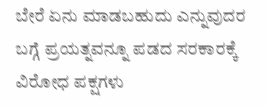ಬೇರೆ ಏನು ಮಾಡಬಹುದು ಎನ್ನುವುದರ ಬಗ್ಗೆ ಪ್ರಯತ್ನವನ್ನೂ ಪಡದ ಸರಕಾರಕ್ಕೆ ವಿರೋಧ ಪಕ್ಷಗಳು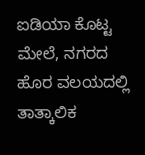ಐಡಿಯಾ ಕೊಟ್ಟ ಮೇಲೆ, ನಗರದ ಹೊರ ವಲಯದಲ್ಲಿ ತಾತ್ಕಾಲಿಕ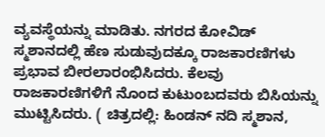ವ್ಯವಸ್ಥೆಯನ್ನು ಮಾಡಿತು. ನಗರದ ಕೋವಿಡ್ ಸ್ಮಶಾನದಲ್ಲಿ ಹೆಣ ಸುಡುವುದಕ್ಕೂ ರಾಜಕಾರಣಿಗಳು ಪ್ರಭಾವ ಬೀರಲಾರಂಭಿಸಿದರು. ಕೆಲವು ರಾಜಕಾರಣಿಗಳಿಗೆ ನೊಂದ ಕುಟುಂಬದವರು ಬಿಸಿಯನ್ನು ಮುಟ್ಟಿಸಿದರು. ( ಚಿತ್ರದಲ್ಲಿ: ಹಿಂಡನ್ ನದಿ ಸ್ಮಶಾನ,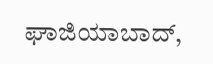ಘಾಜಿಯಾಬಾದ್,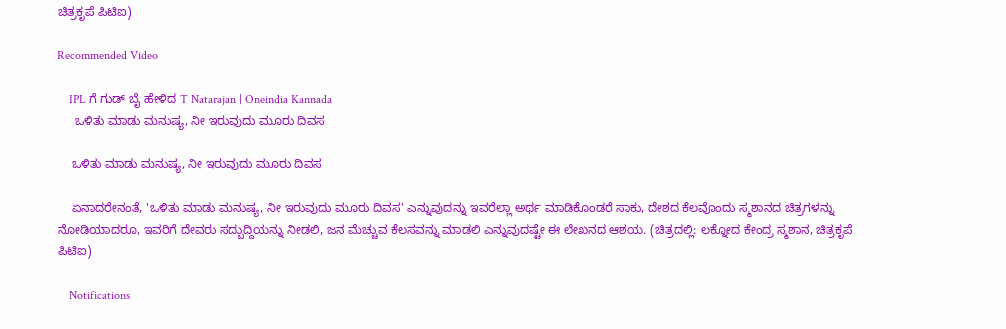ಚಿತ್ರಕೃಪೆ ಪಿಟಿಐ)

Recommended Video

    IPL ಗೆ ಗುಡ್ ಬೈ ಹೇಳಿದ T Natarajan | Oneindia Kannada
     ಒಳಿತು ಮಾಡು ಮನುಷ್ಯ, ನೀ ಇರುವುದು ಮೂರು ದಿವಸ

    ಒಳಿತು ಮಾಡು ಮನುಷ್ಯ, ನೀ ಇರುವುದು ಮೂರು ದಿವಸ

    ಏನಾದರೇನಂತೆ, 'ಒಳಿತು ಮಾಡು ಮನುಷ್ಯ, ನೀ ಇರುವುದು ಮೂರು ದಿವಸ' ಎನ್ನುವುದನ್ನು ಇವರೆಲ್ಲಾ ಅರ್ಥ ಮಾಡಿಕೊಂಡರೆ ಸಾಕು, ದೇಶದ ಕೆಲವೊಂದು ಸ್ಮಶಾನದ ಚಿತ್ರಗಳನ್ನು ನೋಡಿಯಾದರೂ, ಇವರಿಗೆ ದೇವರು ಸದ್ಬುದ್ದಿಯನ್ನು ನೀಡಲಿ, ಜನ ಮೆಚ್ಚುವ ಕೆಲಸವನ್ನು ಮಾಡಲಿ ಎನ್ನುವುದಷ್ಟೇ ಈ ಲೇಖನದ ಆಶಯ. (ಚಿತ್ರದಲ್ಲಿ: ಲಕ್ನೋದ ಕೇಂದ್ರ ಸ್ಮಶಾನ, ಚಿತ್ರಕೃಪೆ ಪಿಟಿಐ)

    Notifications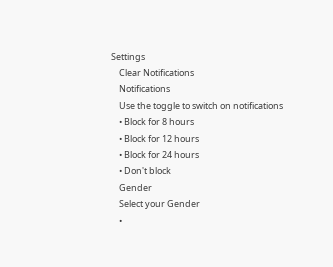Settings
    Clear Notifications
    Notifications
    Use the toggle to switch on notifications
    • Block for 8 hours
    • Block for 12 hours
    • Block for 24 hours
    • Don't block
    Gender
    Select your Gender
    •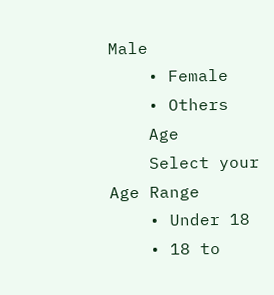Male
    • Female
    • Others
    Age
    Select your Age Range
    • Under 18
    • 18 to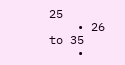25
    • 26 to 35
    •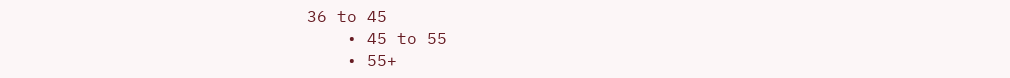36 to 45
    • 45 to 55
    • 55+